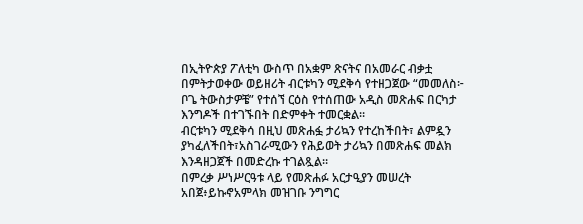በኢትዮጵያ ፖለቲካ ውስጥ በአቋም ጽናትና በአመራር ብቃቷ በምትታወቀው ወይዘሪት ብርቱካን ሚደቅሳ የተዘጋጀው “መመለስ፦ ቦጌ ትውስታዎቼ” የተሰኘ ርዕስ የተሰጠው አዲስ መጽሐፍ በርካታ እንግዶች በተገኙበት በድምቀት ተመርቋል።
ብርቱካን ሚደቅሳ በዚህ መጽሐፏ ታሪኳን የተረከችበት፣ ልምዷን ያካፈለችበት፣አስገራሚውን የሕይወት ታሪኳን በመጽሐፍ መልክ እንዳዘጋጀች በመድረኩ ተገልጿል።
በምረቃ ሥነሥርዓቱ ላይ የመጽሐፉ አርታዒያን መሠረት አበጀ፥ይኩኖአምላክ መዝገቡ ንግግር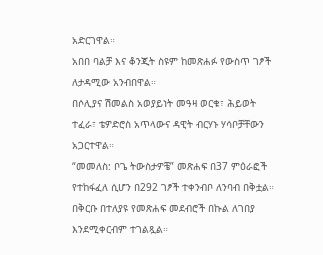አድርገዋል።
አበበ ባልቻ እና ቆንጂት ስዩም ከመጽሐፉ የውስጥ ገፆች ለታዳሚው አንብበዋል።
በሶሊያና ሽመልስ አወያይነት መዓዛ ወርቁ፣ ሕይወት ተፈራ፣ ቴዎድሮስ አጥላውና ዳዊት ብርሃኑ ሃሳቦቻቸውን አጋርተዋል።
“መመለስ: ቦጌ ትውስታዎቼ” መጽሐፍ በ37 ምዕራፎች የተከፋፈለ ሲሆን በ292 ገፆች ተቀንብቦ ለንባብ በቅቷል። በቅርቡ በተለያዩ የመጽሐፍ መደብሮች በኩል ለገበያ እንደሚቀርብም ተገልጿል።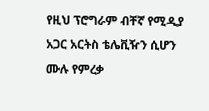የዚህ ፕሮግራም ብቸኛ የሚዲያ አጋር አርትስ ቴሌቪዥን ሲሆን ሙሉ የምረቃ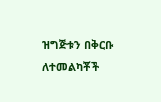ዝግጅቱን በቅርቡ ለተመልካቾች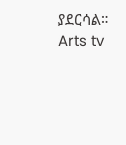ያደርሳል።
Arts tv